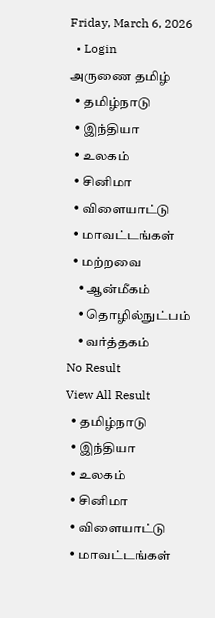Friday, March 6, 2026
  • Login
அருணை தமிழ்
  • தமிழ்நாடு
  • இந்தியா
  • உலகம்
  • சினிமா
  • விளையாட்டு
  • மாவட்டங்கள்
  • மற்றவை
    • ஆன்மீகம்
    • தொழில்நுட்பம்
    • வர்த்தகம்
No Result
View All Result
  • தமிழ்நாடு
  • இந்தியா
  • உலகம்
  • சினிமா
  • விளையாட்டு
  • மாவட்டங்கள்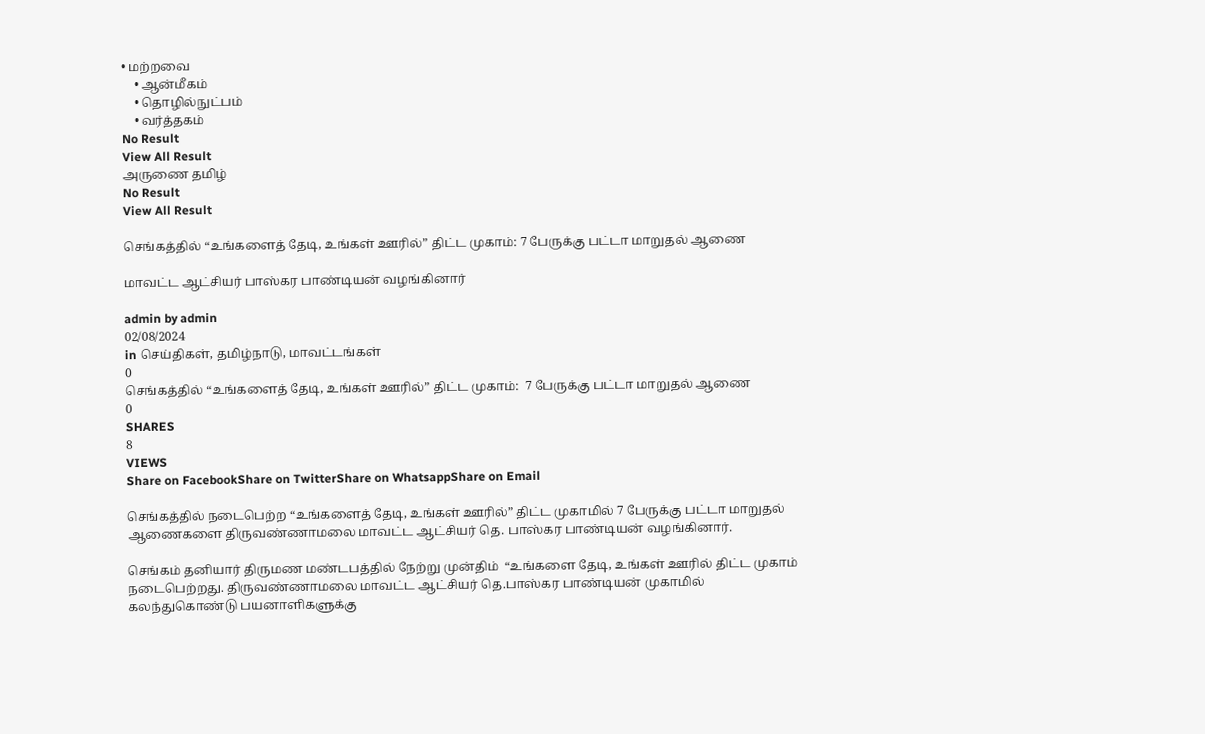• மற்றவை
    • ஆன்மீகம்
    • தொழில்நுட்பம்
    • வர்த்தகம்
No Result
View All Result
அருணை தமிழ்
No Result
View All Result

செங்கத்தில் “உங்களைத் தேடி, உங்கள் ஊரில்” திட்ட முகாம்: 7 பேருக்கு பட்டா மாறுதல் ஆணை

மாவட்ட ஆட்சியர் பாஸ்கர பாண்டியன் வழங்கினார்

admin by admin
02/08/2024
in செய்திகள், தமிழ்நாடு, மாவட்டங்கள்
0
செங்கத்தில் “உங்களைத் தேடி, உங்கள் ஊரில்” திட்ட முகாம்:  7 பேருக்கு பட்டா மாறுதல் ஆணை
0
SHARES
8
VIEWS
Share on FacebookShare on TwitterShare on WhatsappShare on Email

செங்கத்தில் நடைபெற்ற “உங்களைத் தேடி, உங்கள் ஊரில்” திட்ட முகாமில் 7 பேருக்கு பட்டா மாறுதல் ஆணைகளை திருவண்ணாமலை மாவட்ட ஆட்சியர் தெ. பாஸ்கர பாண்டியன் வழங்கினார்.

செங்கம் தனியார் திருமண மண்டபத்தில் நேற்று முன்திம்  “உங்களை தேடி, உங்கள் ஊரில் திட்ட முகாம் நடைபெற்றது. திருவண்ணாமலை மாவட்ட ஆட்சியர் தெ.பாஸ்கர பாண்டியன் முகாமில் கலந்துகொண்டு பயனாளிகளுக்கு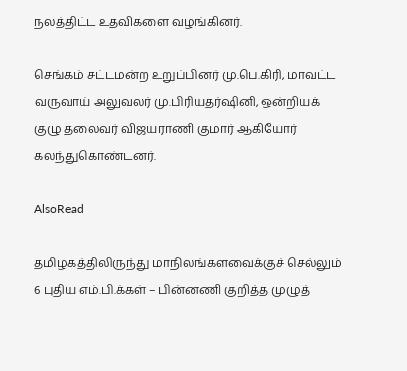நலத்திட்ட உதவிகளை வழங்கினர்.

செங்கம் சட்டமன்ற உறுப்பினர் மு.பெ.கிரி, மாவட்ட வருவாய் அலுவலர் மு.பிரியதர்ஷினி, ஒன்றியக் குழு தலைவர் விஜயராணி குமார் ஆகியோர் கலந்துகொண்டனர்.

AlsoRead

தமிழகத்திலிருந்து மாநிலங்களவைக்குச் செல்லும் 6 புதிய எம்.பி.க்கள் – பின்னணி குறித்த முழுத்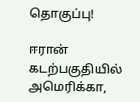தொகுப்பு!

ஈரான் கடற்பகுதியில் அமெரிக்கா,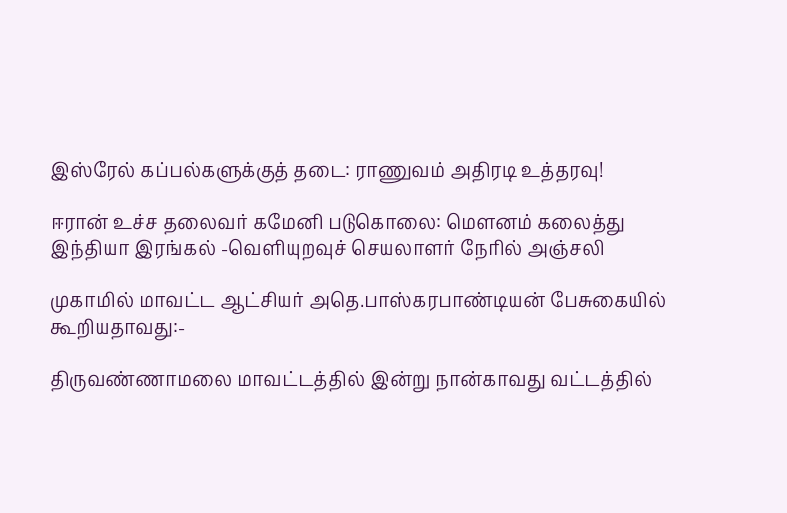இஸ்ரேல் கப்பல்களுக்குத் தடை: ராணுவம் அதிரடி உத்தரவு!

ஈரான் உச்ச தலைவர் கமேனி படுகொலை: மௌனம் கலைத்து இந்தியா இரங்கல் -வெளியுறவுச் செயலாளர் நேரில் அஞ்சலி

முகாமில் மாவட்ட ஆட்சியர் அதெ.பாஸ்கரபாண்டியன் பேசுகையில் கூறியதாவது:-

திருவண்ணாமலை மாவட்டத்தில் இன்று நான்காவது வட்டத்தில்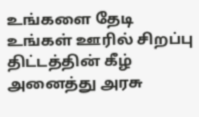உங்களை தேடி உங்கள் ஊரில் சிறப்பு திட்டத்தின் கீழ் அனைத்து அரசு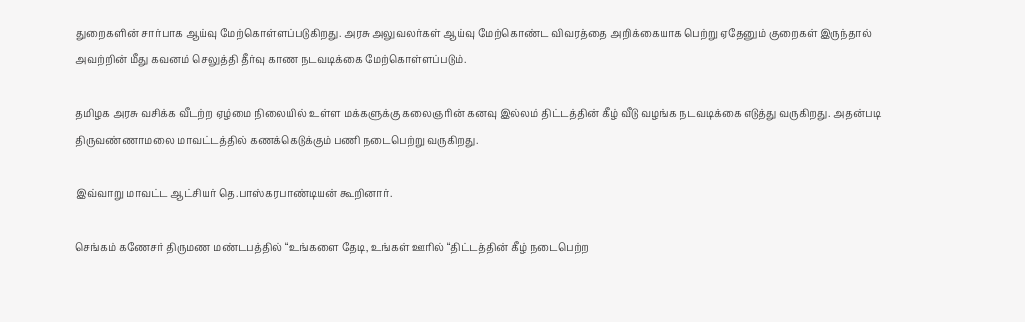துறைகளின் சார்பாக ஆய்வு மேற்கொள்ளப்படுகிறது. அரசு அலுவலர்கள் ஆய்வு மேற்கொண்ட விவரத்தை அறிக்கையாக பெற்று ஏதேனும் குறைகள் இருந்தால் அவற்றின் மீது கவனம் செலுத்தி தீர்வு காண நடவடிக்கை மேற்கொள்ளப்படும்.

தமிழக அரசு வசிக்க வீடற்ற ஏழ்மை நிலையில் உள்ள மக்களுக்கு கலைஞரின் கனவு இல்லம் திட்டத்தின் கீழ் வீடு வழங்க நடவடிக்கை எடுத்து வருகிறது. அதன்படி திருவண்ணாமலை மாவட்டத்தில் கணக்கெடுக்கும் பணி நடைபெற்று வருகிறது.

இவ்வாறு மாவட்ட ஆட்சியர் தெ.பாஸ்கரபாண்டியன் கூறினார்.

செங்கம் கணேசர் திருமண மண்டபத்தில் “உங்களை தேடி, உங்கள் ஊரில் “திட்டத்தின் கீழ் நடைபெற்ற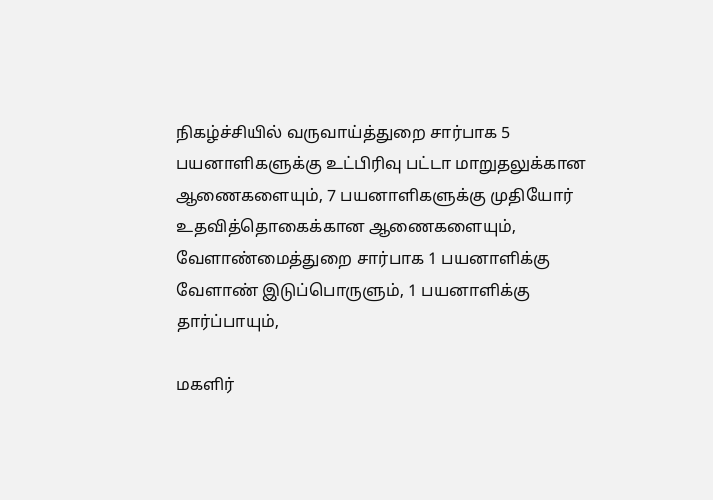நிகழ்ச்சியில் வருவாய்த்துறை சார்பாக 5 பயனாளிகளுக்கு உட்பிரிவு பட்டா மாறுதலுக்கான ஆணைகளையும், 7 பயனாளிகளுக்கு முதியோர் உதவித்தொகைக்கான ஆணைகளையும், வேளாண்மைத்துறை சார்பாக 1 பயனாளிக்கு வேளாண் இடுப்பொருளும், 1 பயனாளிக்கு தார்ப்பாயும்,

மகளிர்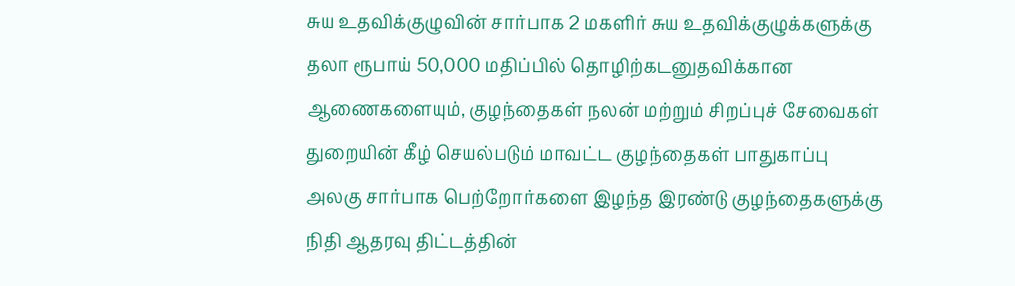சுய உதவிக்குழுவின் சார்பாக 2 மகளிர் சுய உதவிக்குழுக்களுக்கு தலா ரூபாய் 50,000 மதிப்பில் தொழிற்கடனுதவிக்கான ஆணைகளையும், குழந்தைகள் நலன் மற்றும் சிறப்புச் சேவைகள் துறையின் கீழ் செயல்படும் மாவட்ட குழந்தைகள் பாதுகாப்பு அலகு சார்பாக பெற்றோர்களை இழந்த இரண்டு குழந்தைகளுக்கு நிதி ஆதரவு திட்டத்தின்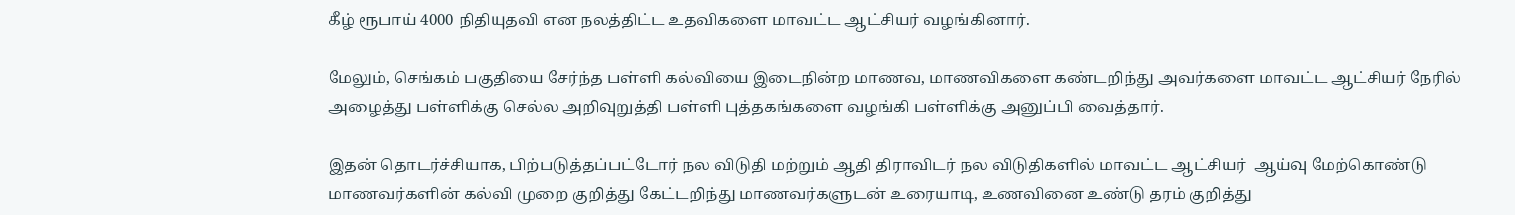கீழ் ரூபாய் 4000 நிதியுதவி என நலத்திட்ட உதவிகளை மாவட்ட ஆட்சியர் வழங்கினார்.

மேலும், செங்கம் பகுதியை சேர்ந்த பள்ளி கல்வியை இடைநின்ற மாணவ, மாணவிகளை கண்டறிந்து அவர்களை மாவட்ட ஆட்சியர் நேரில் அழைத்து பள்ளிக்கு செல்ல அறிவுறுத்தி பள்ளி புத்தகங்களை வழங்கி பள்ளிக்கு அனுப்பி வைத்தார்.

இதன் தொடர்ச்சியாக, பிற்படுத்தப்பட்டோர் நல விடுதி மற்றும் ஆதி திராவிடர் நல விடுதிகளில் மாவட்ட ஆட்சியர்  ஆய்வு மேற்கொண்டு மாணவர்களின் கல்வி முறை குறித்து கேட்டறிந்து மாணவர்களுடன் உரையாடி, உணவினை உண்டு தரம் குறித்து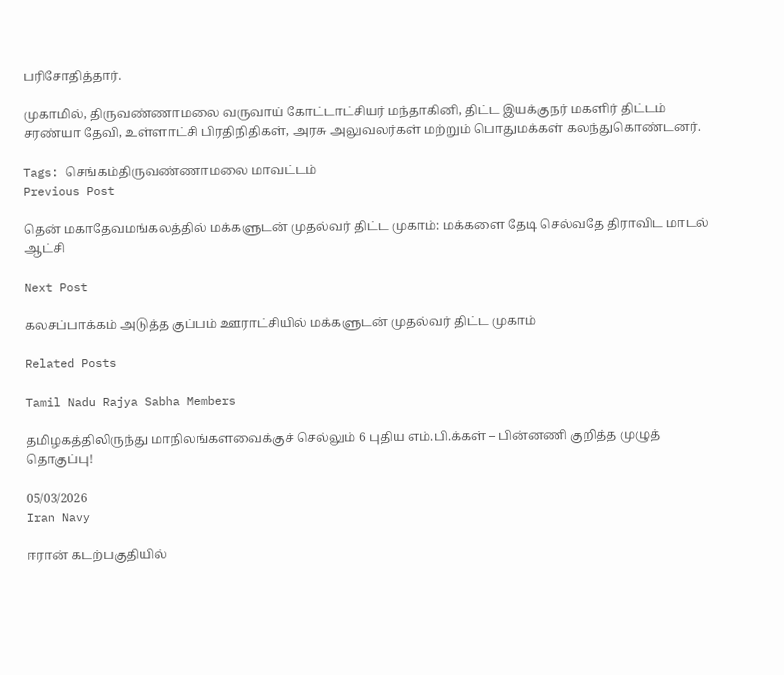பரிசோதித்தார்.

முகாமில், திருவண்ணாமலை வருவாய் கோட்டாட்சியர் மந்தாகினி, திட்ட இயக்குநர் மகளிர் திட்டம் சரண்யா தேவி, உள்ளாட்சி பிரதிநிதிகள், அரசு அலுவலர்கள் மற்றும் பொதுமக்கள் கலந்துகொண்டனர்.

Tags: செங்கம்திருவண்ணாமலை மாவட்டம்
Previous Post

தென் மகாதேவமங்கலத்தில் மக்களுடன் முதல்வர் திட்ட முகாம்: மக்களை தேடி செல்வதே திராவிட மாடல் ஆட்சி

Next Post

கலசப்பாக்கம் அடுத்த குப்பம் ஊராட்சியில் மக்களுடன் முதல்வர் திட்ட முகாம்

Related Posts

Tamil Nadu Rajya Sabha Members

தமிழகத்திலிருந்து மாநிலங்களவைக்குச் செல்லும் 6 புதிய எம்.பி.க்கள் – பின்னணி குறித்த முழுத் தொகுப்பு!

05/03/2026
Iran Navy

ஈரான் கடற்பகுதியில்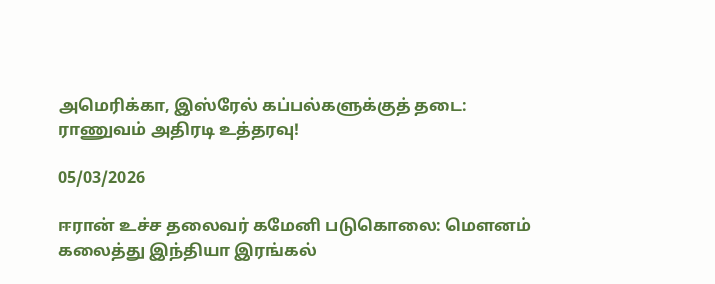அமெரிக்கா, இஸ்ரேல் கப்பல்களுக்குத் தடை: ராணுவம் அதிரடி உத்தரவு!

05/03/2026

ஈரான் உச்ச தலைவர் கமேனி படுகொலை: மௌனம் கலைத்து இந்தியா இரங்கல்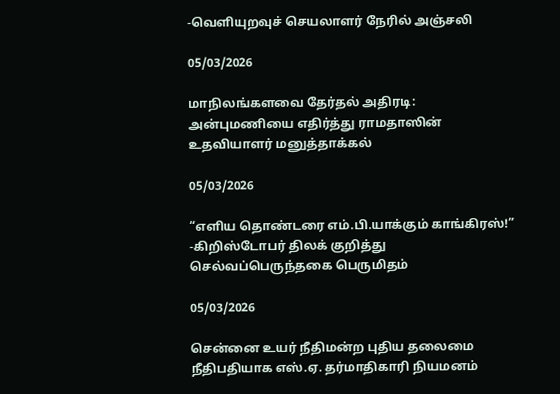-வெளியுறவுச் செயலாளர் நேரில் அஞ்சலி

05/03/2026

மாநிலங்களவை தேர்தல் அதிரடி: அன்புமணியை எதிர்த்து ராமதாஸின் உதவியாளர் மனுத்தாக்கல்

05/03/2026

“எளிய தொண்டரை எம்.பி.யாக்கும் காங்கிரஸ்!” -கிறிஸ்டோபர் திலக் குறித்து செல்வப்பெருந்தகை பெருமிதம்

05/03/2026

சென்னை உயர் நீதிமன்ற புதிய தலைமை நீதிபதியாக எஸ்.ஏ. தர்மாதிகாரி நியமனம்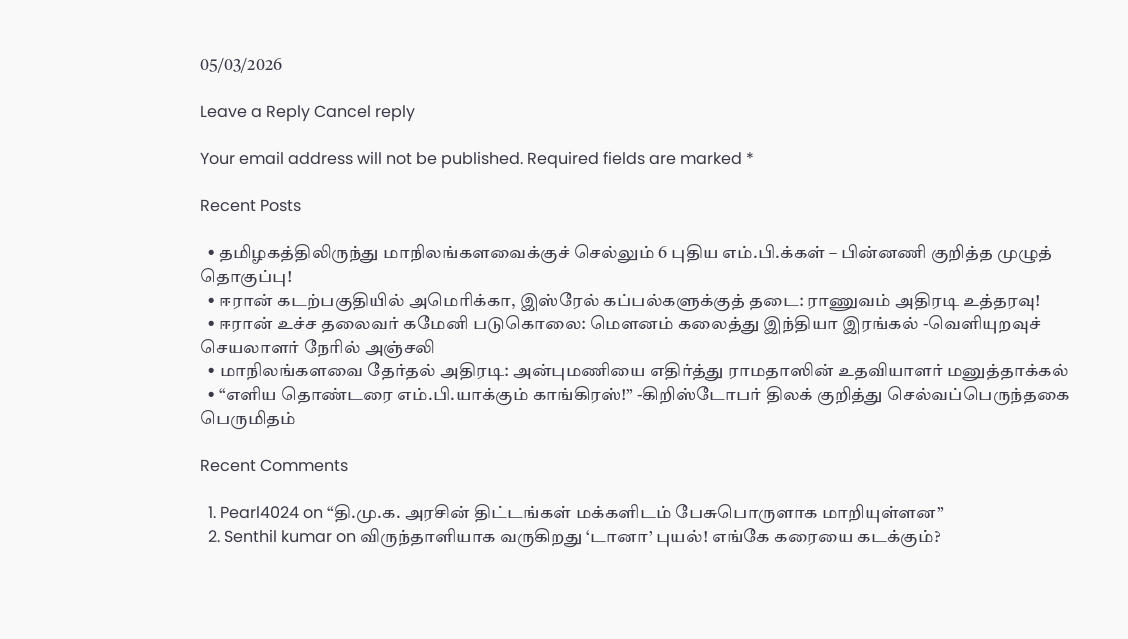05/03/2026

Leave a Reply Cancel reply

Your email address will not be published. Required fields are marked *

Recent Posts

  • தமிழகத்திலிருந்து மாநிலங்களவைக்குச் செல்லும் 6 புதிய எம்.பி.க்கள் – பின்னணி குறித்த முழுத் தொகுப்பு!
  • ஈரான் கடற்பகுதியில் அமெரிக்கா, இஸ்ரேல் கப்பல்களுக்குத் தடை: ராணுவம் அதிரடி உத்தரவு!
  • ஈரான் உச்ச தலைவர் கமேனி படுகொலை: மௌனம் கலைத்து இந்தியா இரங்கல் -வெளியுறவுச் செயலாளர் நேரில் அஞ்சலி
  • மாநிலங்களவை தேர்தல் அதிரடி: அன்புமணியை எதிர்த்து ராமதாஸின் உதவியாளர் மனுத்தாக்கல்
  • “எளிய தொண்டரை எம்.பி.யாக்கும் காங்கிரஸ்!” -கிறிஸ்டோபர் திலக் குறித்து செல்வப்பெருந்தகை பெருமிதம்

Recent Comments

  1. Pearl4024 on “தி.மு.க. அரசின் திட்டங்கள் மக்களிடம் பேசுபொருளாக மாறியுள்ளன”
  2. Senthil kumar on விருந்தாளியாக வருகிறது ‘டானா’ புயல்! எங்கே கரையை கடக்கும்?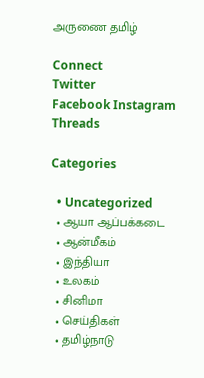அருணை தமிழ்

Connect
Twitter
Facebook Instagram
Threads

Categories

  • Uncategorized
  • ஆயா ஆப்பக்கடை
  • ஆன்மீகம்
  • இந்தியா
  • உலகம்
  • சினிமா
  • செய்திகள்
  • தமிழ்நாடு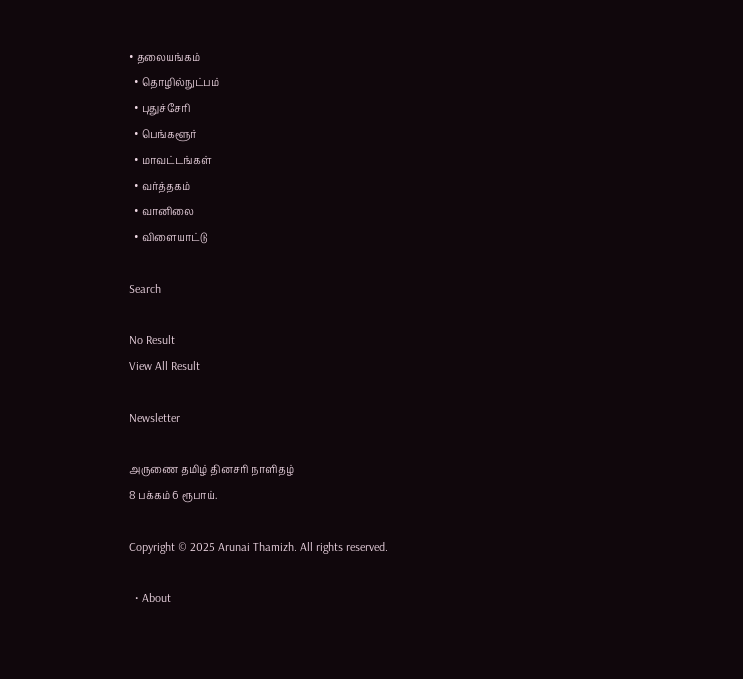• தலையங்கம்
  • தொழில்நுட்பம்
  • புதுச்சேரி
  • பெங்களூர்
  • மாவட்டங்கள்
  • வர்த்தகம்
  • வானிலை
  • விளையாட்டு

Search

No Result
View All Result

Newsletter

அருணை தமிழ் தினசரி நாளிதழ்
8 பக்கம் 6 ரூபாய்.

Copyright © 2025 Arunai Thamizh. All rights reserved.

  • About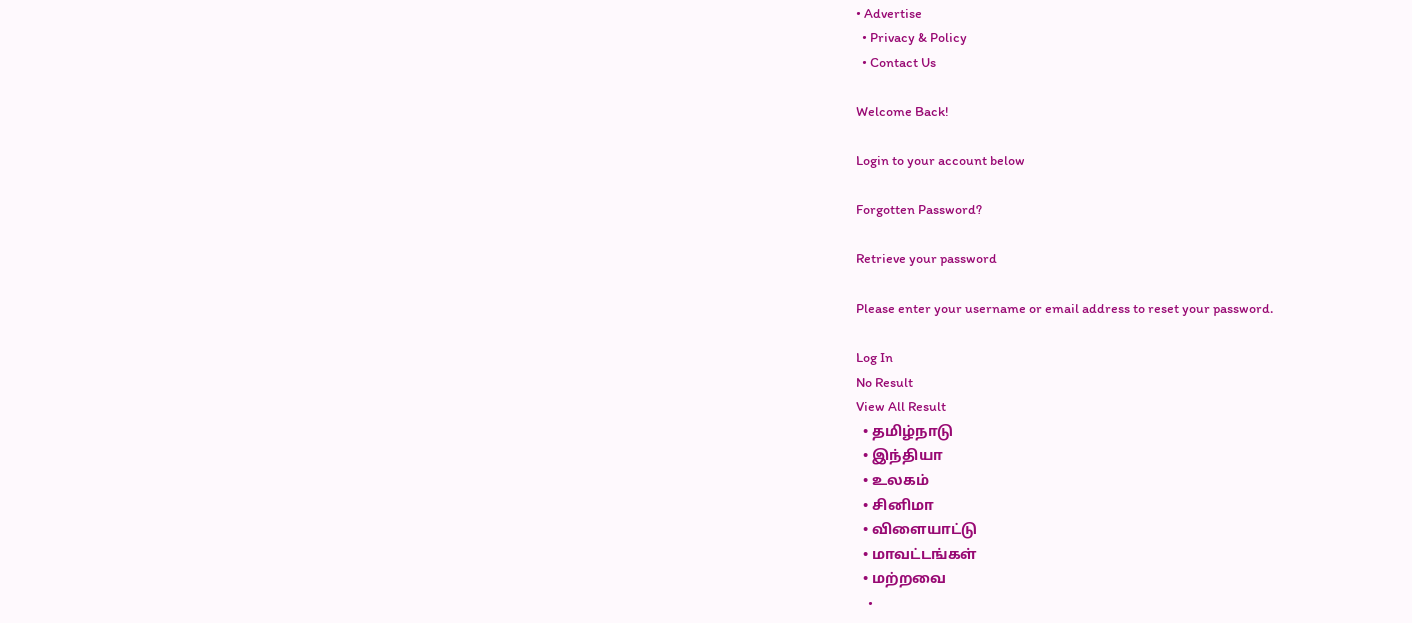• Advertise
  • Privacy & Policy
  • Contact Us

Welcome Back!

Login to your account below

Forgotten Password?

Retrieve your password

Please enter your username or email address to reset your password.

Log In
No Result
View All Result
  • தமிழ்நாடு
  • இந்தியா
  • உலகம்
  • சினிமா
  • விளையாட்டு
  • மாவட்டங்கள்
  • மற்றவை
    •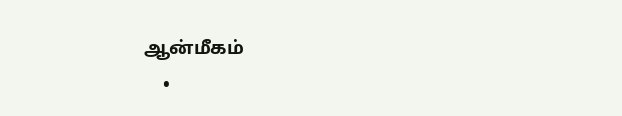ஆன்மீகம்
    •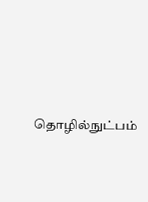தொழில்நுட்பம்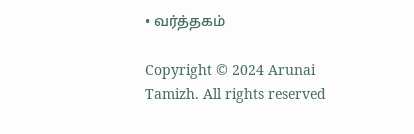• வர்த்தகம்

Copyright © 2024 Arunai Tamizh. All rights reserved